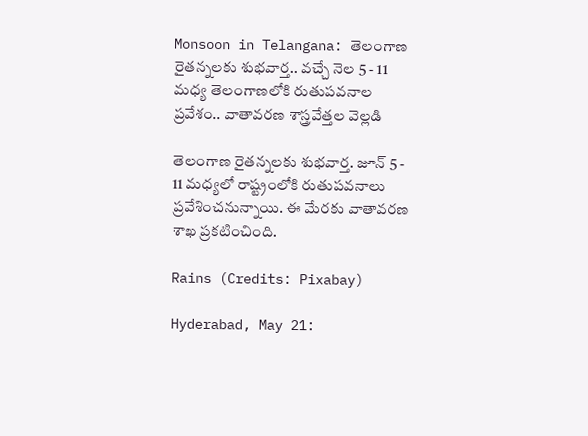Monsoon in Telangana: తెలంగాణ రైతన్నలకు శుభవార్త.. వచ్చే నెల 5 - 11 మధ్య తెలంగాణలోకి రుతుపవనాల ప్రవేశం.. వాతావరణ శాస్త్రవేత్తల వెల్లడి

తెలంగాణ రైతన్నలకు శుభవార్త. జూన్ 5 - 11 మధ్యలో రాష్ట్రంలోకి రుతుపవనాలు ప్రవేశించనున్నాయి. ఈ మేరకు వాతావరణ శాఖ ప్రకటించింది.

Rains (Credits: Pixabay)

Hyderabad, May 21: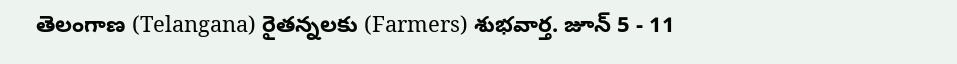తెలంగాణ (Telangana) రైతన్నలకు (Farmers) శుభవార్త. జూన్ 5 - 11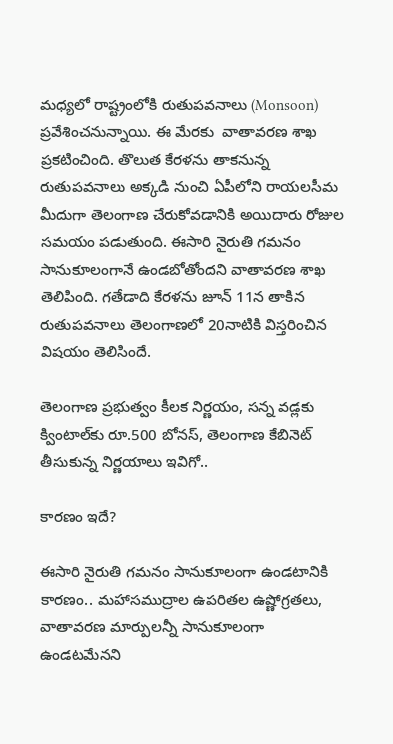మధ్యలో రాష్ట్రంలోకి రుతుపవనాలు (Monsoon) ప్రవేశించనున్నాయి. ఈ మేరకు  వాతావరణ శాఖ ప్రకటించింది. తొలుత కేరళను తాకనున్న రుతుపవనాలు అక్కడి నుంచి ఏపీలోని రాయలసీమ మీదుగా తెలంగాణ చేరుకోవడానికి అయిదారు రోజుల సమయం పడుతుంది. ఈసారి నైరుతి గమనం సానుకూలంగానే ఉండబోతోందని వాతావరణ శాఖ తెలిపింది. గతేడాది కేరళను జూన్ 11న తాకిన రుతుపవనాలు తెలంగాణలో 20నాటికి విస్తరించిన విషయం తెలిసిందే.

తెలంగాణ ప్రభుత్వం కీలక నిర్ణయం, సన్న వడ్లకు క్వింటాల్‌కు రూ.500 బోనస్‌, తెలంగాణ కేబినెట్‌ తీసుకున్న నిర్ణయాలు ఇవిగో..

కారణం ఇదే?

ఈసారి నైరుతి గమనం సానుకూలంగా ఉండటానికి కారణం.. మహాసముద్రాల ఉపరితల ఉష్ణోగ్రతలు, వాతావరణ మార్పులన్నీ సానుకూలంగా ఉండటమేనని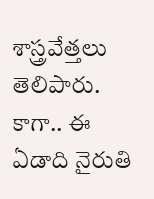శాస్త్రవేత్తలు తెలిపారు. కాగా.. ఈ ఏడాది నైరుతి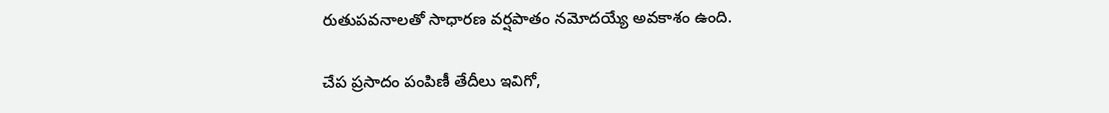రుతుపవనాలతో సాధారణ వర్షపాతం నమోదయ్యే అవకాశం ఉంది.

చేప ప్రసాదం పంపిణీ తేదీలు ఇవిగో,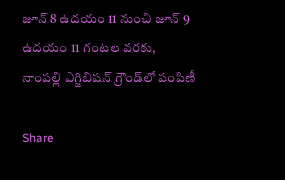జూన్‌ 8 ఉదయం 11 నుంచి జూన్‌ 9 ఉదయం 11 గంటల వరకు, నాంపల్లి ఎగ్జిబిషన్‌ గ్రౌండ్‌లో పంపిణీ

Share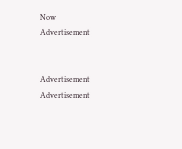Now
Advertisement


Advertisement
Advertisement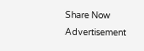Share Now
Advertisement